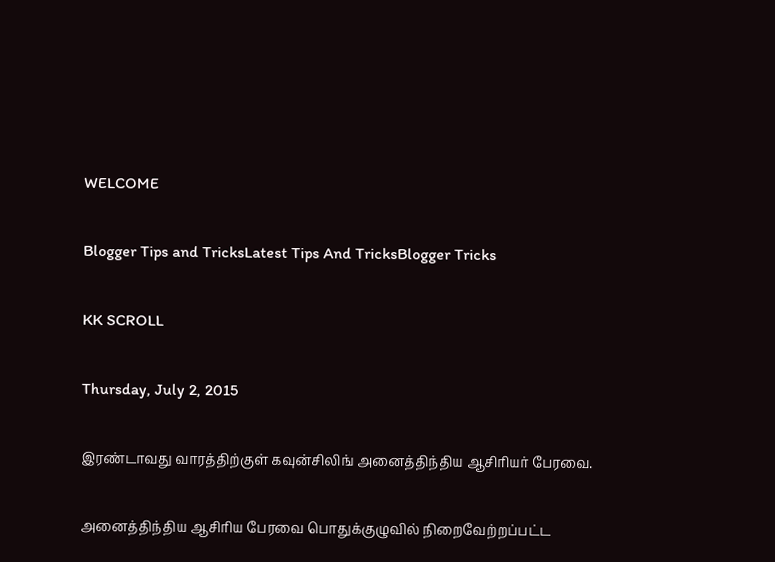WELCOME

Blogger Tips and TricksLatest Tips And TricksBlogger Tricks

KK SCROLL

Thursday, July 2, 2015

இரண்டாவது வாரத்திற்குள் கவுன்சிலிங் அனைத்திந்திய ஆசிரியர் பேரவை.

அனைத்திந்திய ஆசிரிய பேரவை பொதுக்குழுவில் நிறைவேற்றப்பட்ட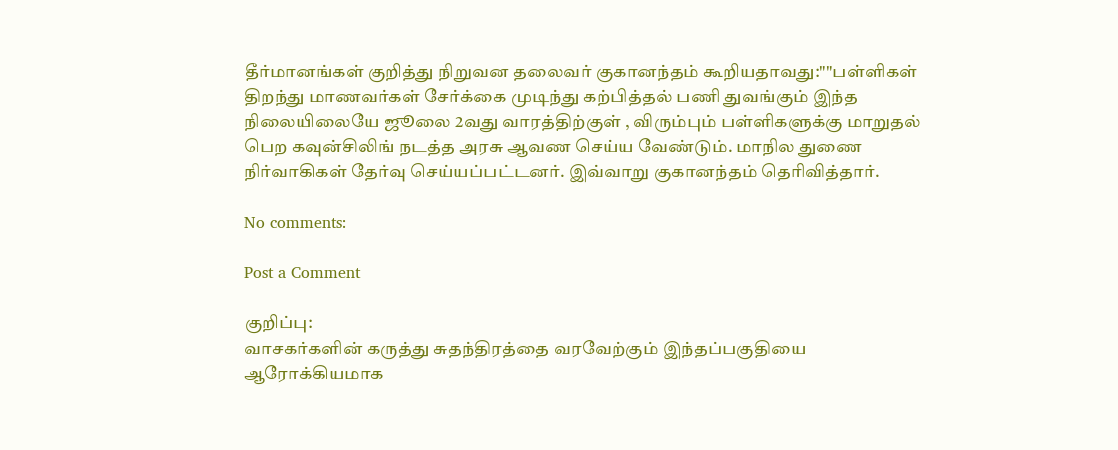தீர்மானங்கள் குறித்து நிறுவன தலைவர் குகானந்தம் கூறியதாவது:""பள்ளிகள் திறந்து மாணவர்கள் சேர்க்கை முடிந்து கற்பித்தல் பணி துவங்கும் இந்த நிலையிலையே ஜூலை 2வது வாரத்திற்குள் , விரும்பும் பள்ளிகளுக்கு மாறுதல் பெற கவுன்சிலிங் நடத்த அரசு ஆவண செய்ய வேண்டும். மாநில துணை நிர்வாகிகள் தேர்வு செய்யப்பட்டனர். இவ்வாறு குகானந்தம் தெரிவித்தார்.

No comments:

Post a Comment

குறிப்பு:
வாசகர்களின் கருத்து சுதந்திரத்தை வரவேற்கும் இந்தப்பகுதியை ஆரோக்கியமாக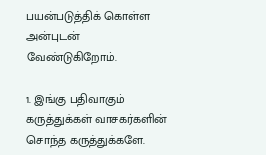பயன்படுத்திக் கொள்ள அன்புடன் வேண்டுகிறோம்.

1. இங்கு பதிவாகும் கருத்துக்கள் வாசகர்களின் சொந்த கருத்துக்களே.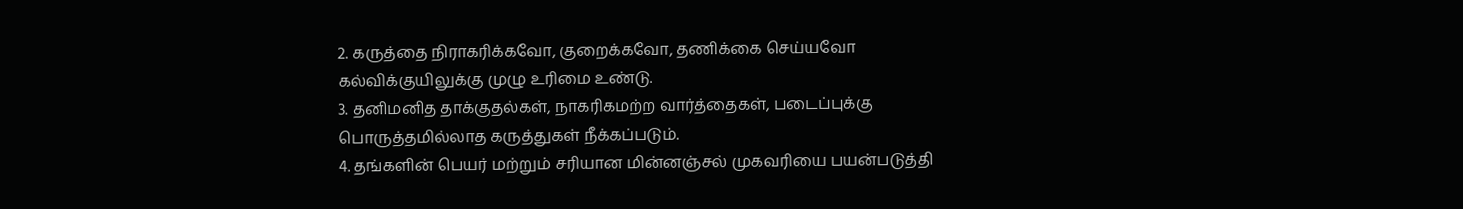2. கருத்தை நிராகரிக்கவோ, குறைக்கவோ, தணிக்கை செய்யவோ கல்விக்குயிலுக்கு முழு உரிமை உண்டு.
3. தனிமனித தாக்குதல்கள், நாகரிகமற்ற வார்த்தைகள், படைப்புக்கு பொருத்தமில்லாத கருத்துகள் நீக்கப்படும்.
4. தங்களின் பெயர் மற்றும் சரியான மின்னஞ்சல் முகவரியை பயன்படுத்தி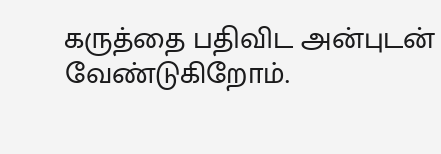கருத்தை பதிவிட அன்புடன் வேண்டுகிறோம்.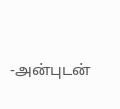-அன்புடன்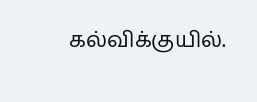கல்விக்குயில்.